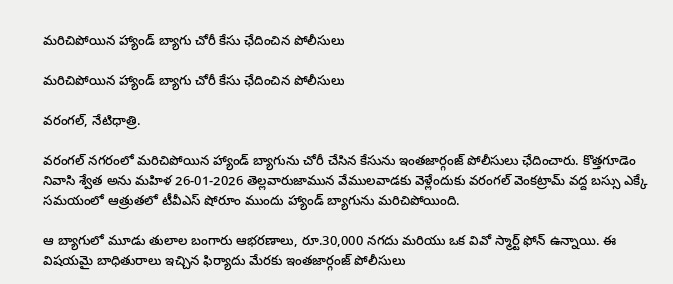మరిచిపోయిన హ్యాండ్ బ్యాగు చోరీ కేసు ఛేదించిన పోలీసులు

మరిచిపోయిన హ్యాండ్ బ్యాగు చోరీ కేసు ఛేదించిన పోలీసులు

వరంగల్, నేటిధాత్రి.

వరంగల్ నగరంలో మరిచిపోయిన హ్యాండ్ బ్యాగును చోరీ చేసిన కేసును ఇంతజార్గంజ్ పోలీసులు ఛేదించారు. కొత్తగూడెం నివాసి శ్వేత అను మహిళ 26-01-2026 తెల్లవారుజామున వేములవాడకు వెళ్లేందుకు వరంగల్ వెంకట్రామ్ వద్ద బస్సు ఎక్కే సమయంలో ఆత్రుతలో టీవీఎస్ షోరూం ముందు హ్యాండ్ బ్యాగును మరిచిపోయింది.

ఆ బ్యాగులో మూడు తులాల బంగారు ఆభరణాలు, రూ.30,000 నగదు మరియు ఒక వివో స్మార్ట్ ఫోన్ ఉన్నాయి. ఈ విషయమై బాధితురాలు ఇచ్చిన ఫిర్యాదు మేరకు ఇంతజార్గంజ్ పోలీసులు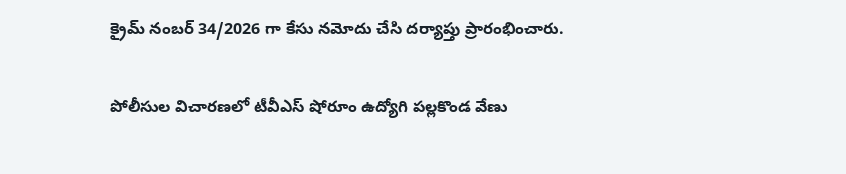క్రైమ్ నంబర్ 34/2026 గా కేసు నమోదు చేసి దర్యాప్తు ప్రారంభించారు.

పోలీసుల విచారణలో టీవీఎస్ షోరూం ఉద్యోగి పల్లకొండ వేణు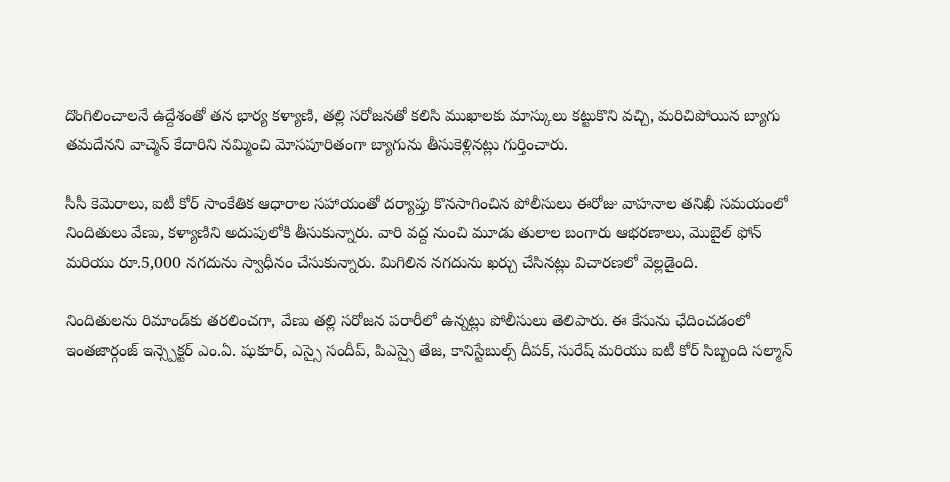దొంగిలించాలనే ఉద్దేశంతో తన భార్య కళ్యాణి, తల్లి సరోజనతో కలిసి ముఖాలకు మాస్కులు కట్టుకొని వచ్చి, మరిచిపోయిన బ్యాగు తమదేనని వాచ్మెన్ కేదారిని నమ్మించి మోసపూరితంగా బ్యాగును తీసుకెళ్లినట్లు గుర్తించారు.

సీసీ కెమెరాలు, ఐటీ కోర్ సాంకేతిక ఆధారాల సహాయంతో దర్యాప్తు కొనసాగించిన పోలీసులు ఈరోజు వాహనాల తనిఖీ సమయంలో నిందితులు వేణు, కళ్యాణిని అదుపులోకి తీసుకున్నారు. వారి వద్ద నుంచి మూడు తులాల బంగారు ఆభరణాలు, మొబైల్ ఫోన్ మరియు రూ.5,000 నగదును స్వాధీనం చేసుకున్నారు. మిగిలిన నగదును ఖర్చు చేసినట్లు విచారణలో వెల్లడైంది.

నిందితులను రిమాండ్‌కు తరలించగా, వేణు తల్లి సరోజన పరారీలో ఉన్నట్లు పోలీసులు తెలిపారు. ఈ కేసును ఛేదించడంలో ఇంతజార్గంజ్ ఇన్స్పెక్టర్ ఎం.ఏ. షుకూర్, ఎస్సై సందీప్, పిఎస్సై తేజ, కానిస్టేబుల్స్ దీపక్, సురేష్ మరియు ఐటీ కోర్ సిబ్బంది సల్మాన్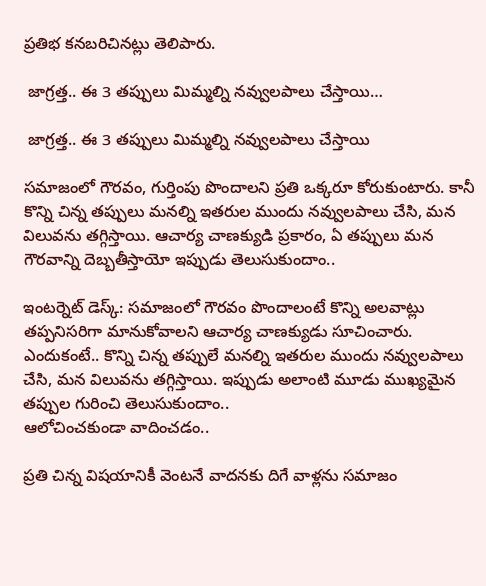ప్రతిభ కనబరిచినట్లు తెలిపారు.

 జాగ్రత్త.. ఈ 3 తప్పులు మిమ్మల్ని నవ్వులపాలు చేస్తాయి…

 జాగ్రత్త.. ఈ 3 తప్పులు మిమ్మల్ని నవ్వులపాలు చేస్తాయి

సమాజంలో గౌరవం, గుర్తింపు పొందాలని ప్రతి ఒక్కరూ కోరుకుంటారు. కానీ కొన్ని చిన్న తప్పులు మనల్ని ఇతరుల ముందు నవ్వులపాలు చేసి, మన విలువను తగ్గిస్తాయి. ఆచార్య చాణక్యుడి ప్రకారం, ఏ తప్పులు మన గౌరవాన్ని దెబ్బతీస్తాయో ఇప్పుడు తెలుసుకుందాం..

ఇంటర్నెట్ డెస్క్: సమాజంలో గౌరవం పొందాలంటే కొన్ని అలవాట్లు తప్పనిసరిగా మానుకోవాలని ఆచార్య చాణక్యుడు సూచించారు. ఎందుకంటే.. కొన్ని చిన్న తప్పులే మనల్ని ఇతరుల ముందు నవ్వులపాలు చేసి, మన విలువను తగ్గిస్తాయి. ఇప్పుడు అలాంటి మూడు ముఖ్యమైన తప్పుల గురించి తెలుసుకుందాం..
ఆలోచించకుండా వాదించడం..

ప్రతి చిన్న విషయానికీ వెంటనే వాదనకు దిగే వాళ్లను సమాజం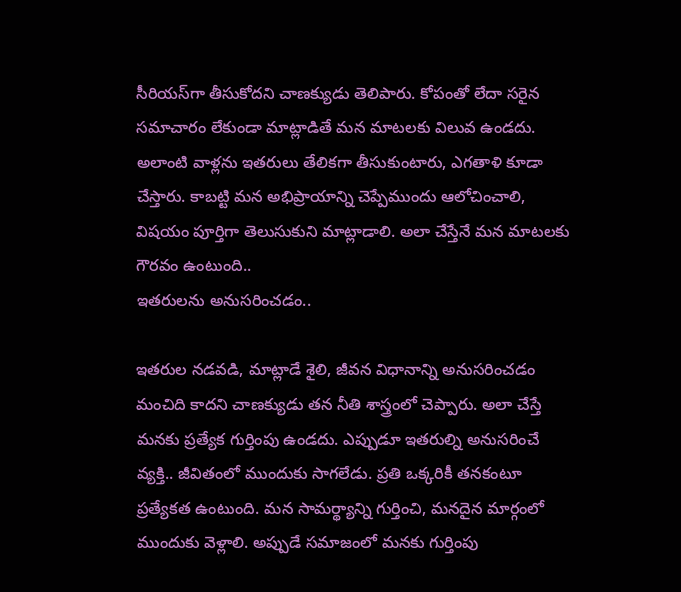సీరియస్‌గా తీసుకోదని చాణక్యుడు తెలిపారు. కోపంతో లేదా సరైన సమాచారం లేకుండా మాట్లాడితే మన మాటలకు విలువ ఉండదు. అలాంటి వాళ్లను ఇతరులు తేలికగా తీసుకుంటారు, ఎగతాళి కూడా చేస్తారు. కాబట్టి మన అభిప్రాయాన్ని చెప్పేముందు ఆలోచించాలి, విషయం పూర్తిగా తెలుసుకుని మాట్లాడాలి. అలా చేస్తేనే మన మాటలకు గౌరవం ఉంటుంది..
ఇతరులను అనుసరించడం..

ఇతరుల నడవడి, మాట్లాడే శైలి, జీవన విధానాన్ని అనుసరించడం మంచిది కాదని చాణక్యుడు తన నీతి శాస్త్రంలో చెప్పారు. అలా చేస్తే మనకు ప్రత్యేక గుర్తింపు ఉండదు. ఎప్పుడూ ఇతరుల్ని అనుసరించే వ్యక్తి.. జీవితంలో ముందుకు సాగలేడు. ప్రతి ఒక్కరికీ తనకంటూ ప్రత్యేకత ఉంటుంది. మన సామర్థ్యాన్ని గుర్తించి, మనదైన మార్గంలో ముందుకు వెళ్లాలి. అప్పుడే సమాజంలో మనకు గుర్తింపు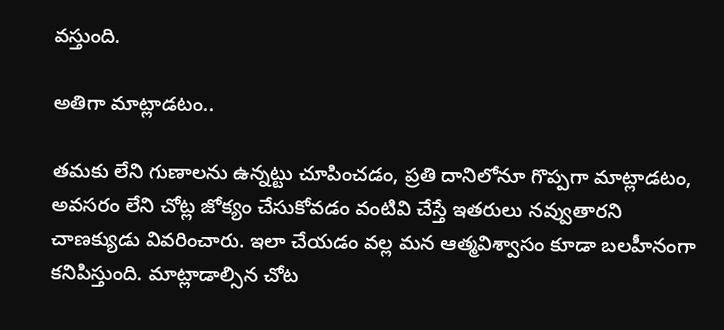వస్తుంది.

అతిగా మాట్లాడటం..

తమకు లేని గుణాలను ఉన్నట్టు చూపించడం, ప్రతి దానిలోనూ గొప్పగా మాట్లాడటం, అవసరం లేని చోట్ల జోక్యం చేసుకోవడం వంటివి చేస్తే ఇతరులు నవ్వుతారని చాణక్యుడు వివరించారు. ఇలా చేయడం వల్ల మన ఆత్మవిశ్వాసం కూడా బలహీనంగా కనిపిస్తుంది. మాట్లాడాల్సిన చోట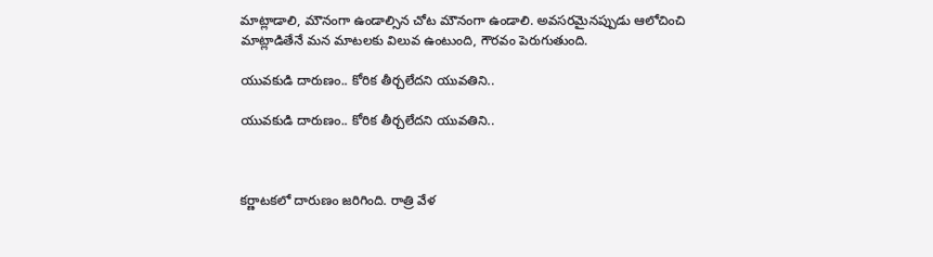మాట్లాడాలి, మౌనంగా ఉండాల్సిన చోట మౌనంగా ఉండాలి. అవసరమైనప్పుడు ఆలోచించి మాట్లాడితేనే మన మాటలకు విలువ ఉంటుంది, గౌరవం పెరుగుతుంది.

యువకుడి దారుణం.. కోరిక తీర్చలేదని యువతిని..

యువకుడి దారుణం.. కోరిక తీర్చలేదని యువతిని..



కర్ణాటకలో దారుణం జరిగింది. రాత్రి వేళ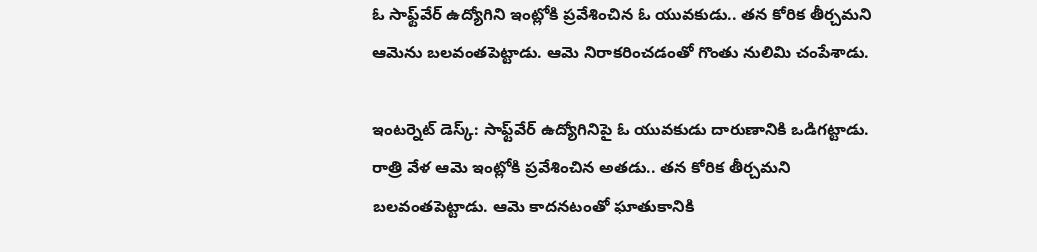ఓ సాఫ్ట్‌వేర్ ఉద్యోగిని ఇంట్లోకి ప్రవేశించిన ఓ యువకుడు.. తన కోరిక తీర్చమని ఆమెను బలవంతపెట్టాడు. ఆమె నిరాకరించడంతో గొంతు నులిమి చంపేశాడు.

ఇంటర్నెట్ డెస్క్: సాఫ్ట్‌వేర్ ఉద్యోగినిపై ఓ యువకుడు దారుణానికి ఒడిగట్టాడు. రాత్రి వేళ ఆమె ఇంట్లోకి ప్రవేశించిన అతడు.. తన కోరిక తీర్చమని బలవంతపెట్టాడు. ఆమె కాదనటంతో ఘాతుకానికి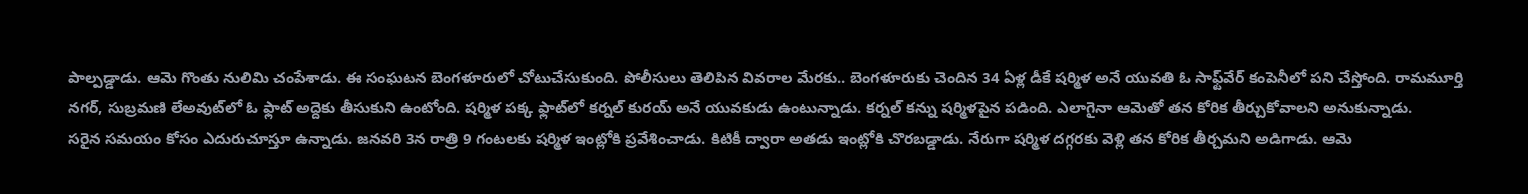పాల్పడ్డాడు. ఆమె గొంతు నులిమి చంపేశాడు. ఈ సంఘటన బెంగళూరులో చోటుచేసుకుంది. పోలీసులు తెలిపిన వివరాల మేరకు.. బెంగళూరుకు చెందిన 34 ఏళ్ల డీకే షర్మిళ అనే యువతి ఓ సాఫ్ట్‌వేర్ కంపెనీలో పని చేస్తోంది. రామమూర్తి నగర్‌, సుబ్రమణి లేఅవుట్‌లో ఓ ఫ్లాట్ అద్దెకు తీసుకుని ఉంటోంది. షర్మిళ పక్క ఫ్లాట్‌లో కర్నల్ కురయ్ అనే యువకుడు ఉంటున్నాడు. కర్నల్ కన్ను షర్మిళపైన పడింది. ఎలాగైనా ఆమెతో తన కోరిక తీర్చుకోవాలని అనుకున్నాడు.
సరైన సమయం కోసం ఎదురుచూస్తూ ఉన్నాడు. జనవరి 3న రాత్రి 9 గంటలకు షర్మిళ ఇంట్లోకి ప్రవేశించాడు. కిటికీ ద్వారా అతడు ఇంట్లోకి చొరబడ్డాడు. నేరుగా షర్మిళ దగ్గరకు వెళ్లి తన కోరిక తీర్చమని అడిగాడు. ఆమె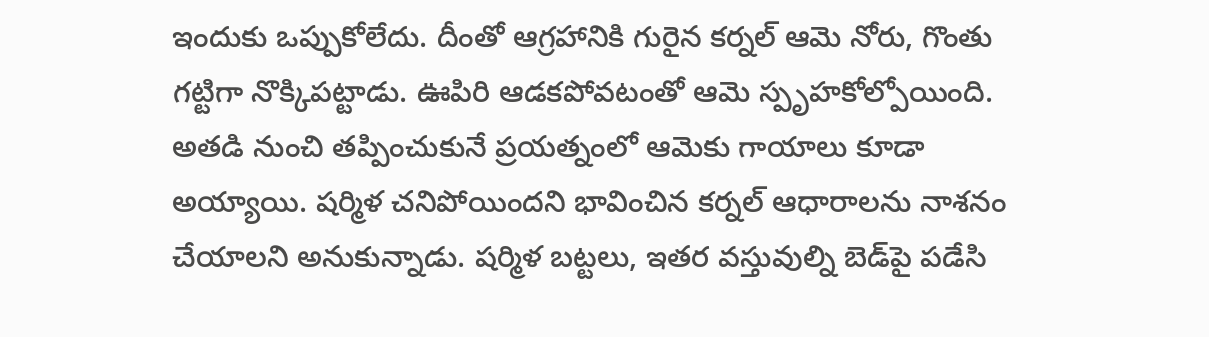ఇందుకు ఒప్పుకోలేదు. దీంతో ఆగ్రహానికి గురైన కర్నల్ ఆమె నోరు, గొంతు గట్టిగా నొక్కిపట్టాడు. ఊపిరి ఆడకపోవటంతో ఆమె స్పృహకోల్పోయింది. అతడి నుంచి తప్పించుకునే ప్రయత్నంలో ఆమెకు గాయాలు కూడా అయ్యాయి. షర్మిళ చనిపోయిందని భావించిన కర్నల్ ఆధారాలను నాశనం చేయాలని అనుకున్నాడు. షర్మిళ బట్టలు, ఇతర వస్తువుల్ని బెడ్‌పై పడేసి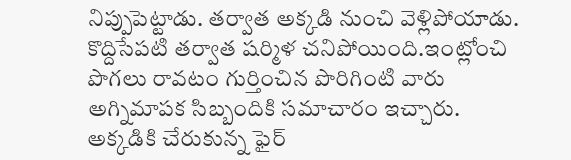నిప్పుపెట్టాడు. తర్వాత అక్కడి నుంచి వెళ్లిపోయాడు. కొద్దిసేపటి తర్వాత షర్మిళ చనిపోయింది.ఇంట్లోంచి పొగలు రావటం గుర్తించిన పొరిగింటి వారు అగ్నిమాపక సిబ్బందికి సమాచారం ఇచ్చారు. అక్కడికి చేరుకున్న ఫైర్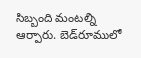సిబ్బంది మంటల్ని ఆర్పారు. బెడ్‌రూములో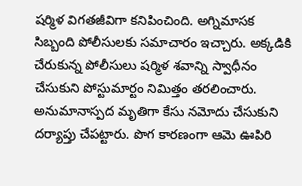షర్మిళ విగతజీవిగా కనిపించింది. అగ్నిమాసక సిబ్బంది పోలీసులకు సమాచారం ఇచ్చారు. అక్కడికి చేరుకున్న పోలీసులు షర్మిళ శవాన్ని స్వాధీనం చేసుకుని పోస్టుమార్టం నిమిత్తం తరలించారు. అనుమానాస్పద మృతిగా కేసు నమోదు చేసుకుని దర్యాప్తు చేపట్టారు. పొగ కారణంగా ఆమె ఊపిరి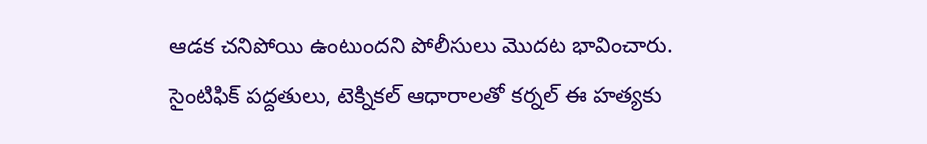ఆడక చనిపోయి ఉంటుందని పోలీసులు మొదట భావించారు. సైంటిఫిక్ పద్దతులు, టెక్నికల్ ఆధారాలతో కర్నల్ ఈ హత్యకు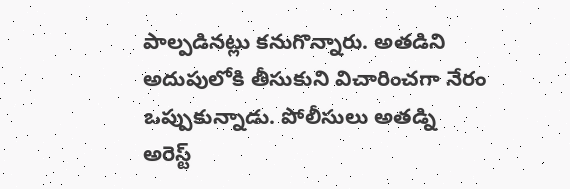పాల్పడినట్లు కనుగొన్నారు. అతడిని అదుపులోకి తీసుకుని విచారించగా నేరం ఒప్పుకున్నాడు. పోలీసులు అతడ్ని అరెస్ట్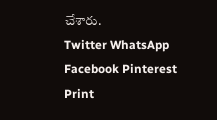చేశారు.
Twitter WhatsApp Facebook Pinterest Print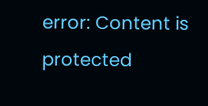error: Content is protected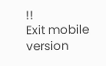!!
Exit mobile version